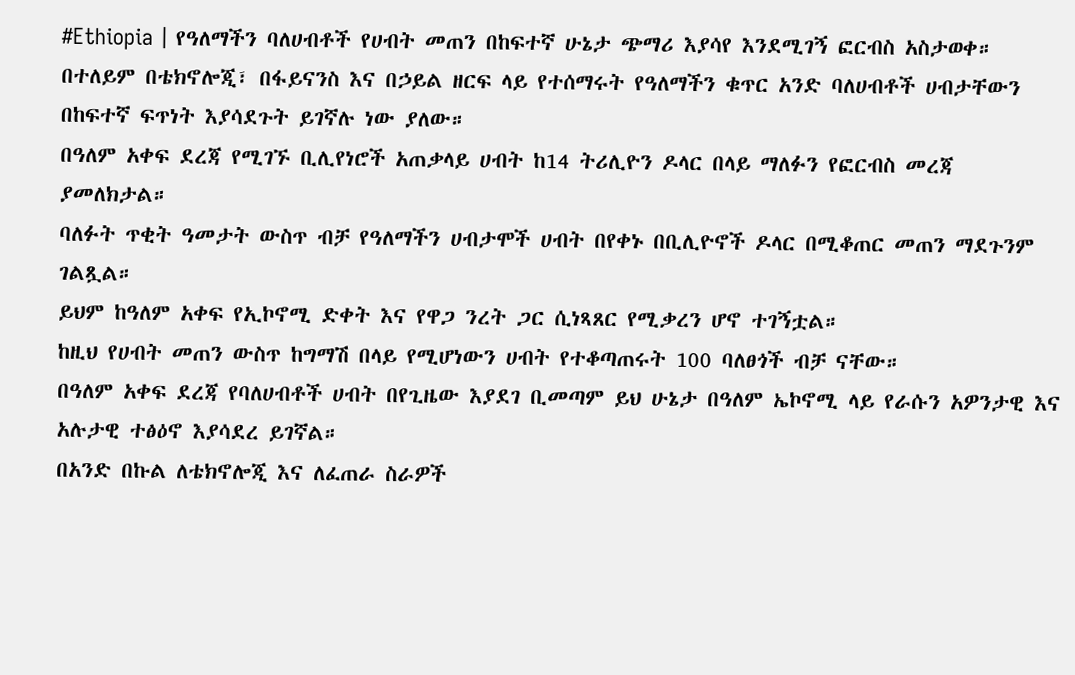#Ethiopia | የዓለማችን ባለሀብቶች የሀብት መጠን በከፍተኛ ሁኔታ ጭማሪ እያሳየ እንደሚገኝ ፎርብስ አስታወቀ።
በተለይም በቴክኖሎጂ፣ በፋይናንስ እና በኃይል ዘርፍ ላይ የተሰማሩት የዓለማችን ቁጥር አንድ ባለሀብቶች ሀብታቸውን በከፍተኛ ፍጥነት እያሳደጉት ይገኛሉ ነው ያለው።
በዓለም አቀፍ ደረጃ የሚገኙ ቢሊየነሮች አጠቃላይ ሀብት ከ14 ትሪሊዮን ዶላር በላይ ማለፉን የፎርብስ መረጃ ያመለክታል።
ባለፉት ጥቂት ዓመታት ውስጥ ብቻ የዓለማችን ሀብታሞች ሀብት በየቀኑ በቢሊዮኖች ዶላር በሚቆጠር መጠን ማደጉንም ገልጿል።
ይህም ከዓለም አቀፍ የኢኮኖሚ ድቀት እና የዋጋ ንረት ጋር ሲነጻጸር የሚቃረን ሆኖ ተገኝቷል።
ከዚህ የሀብት መጠን ውስጥ ከግማሽ በላይ የሚሆነውን ሀብት የተቆጣጠሩት 100 ባለፀጎች ብቻ ናቸው።
በዓለም አቀፍ ደረጃ የባለሀብቶች ሀብት በየጊዜው እያደገ ቢመጣም ይህ ሁኔታ በዓለም ኤኮኖሚ ላይ የራሱን አዎንታዊ እና አሉታዊ ተፅዕኖ እያሳደረ ይገኛል።
በአንድ በኩል ለቴክኖሎጂ እና ለፈጠራ ስራዎች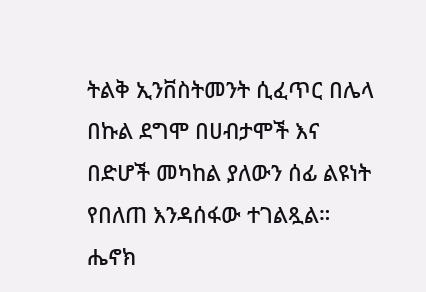ትልቅ ኢንቨስትመንት ሲፈጥር በሌላ በኩል ደግሞ በሀብታሞች እና በድሆች መካከል ያለውን ሰፊ ልዩነት የበለጠ እንዳሰፋው ተገልጿል።
ሔኖክ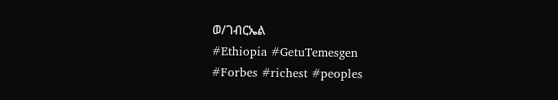ወ/ገብርኤል
#Ethiopia #GetuTemesgen
#Forbes #richest #peoples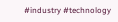#industry #technology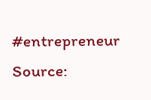#entrepreneur
Source: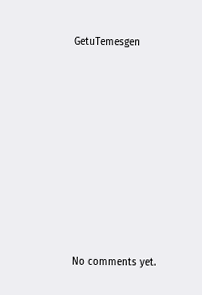GetuTemesgen









No comments yet.